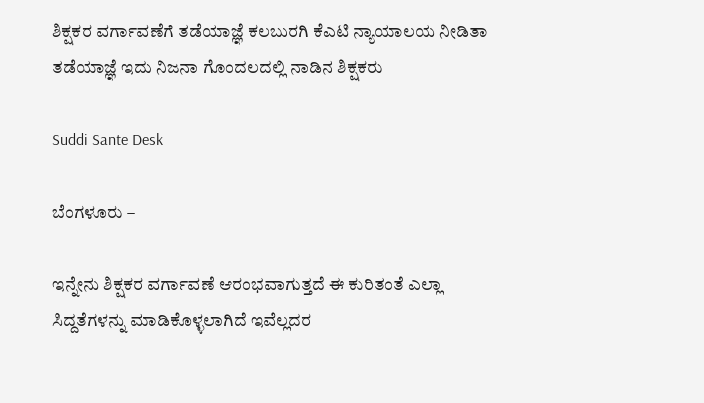ಶಿಕ್ಷಕರ ವರ್ಗಾವಣೆಗೆ ತಡೆಯಾಜ್ಞೆ ಕಲಬುರಗಿ ಕೆಎಟಿ ನ್ಯಾಯಾಲಯ ನೀಡಿತಾ ತಡೆಯಾಜ್ಞೆ ಇದು ನಿಜನಾ ಗೊಂದಲದಲ್ಲಿ ನಾಡಿನ ಶಿಕ್ಷಕರು

Suddi Sante Desk

ಬೆಂಗಳೂರು –

ಇನ್ನೇನು ಶಿಕ್ಷಕರ ವರ್ಗಾವಣೆ ಆರಂಭವಾಗುತ್ತದೆ ಈ ಕುರಿತಂತೆ ಎಲ್ಲಾ ಸಿದ್ದತೆಗಳನ್ನು ಮಾಡಿಕೊಳ್ಳಲಾಗಿದೆ ಇವೆಲ್ಲದರ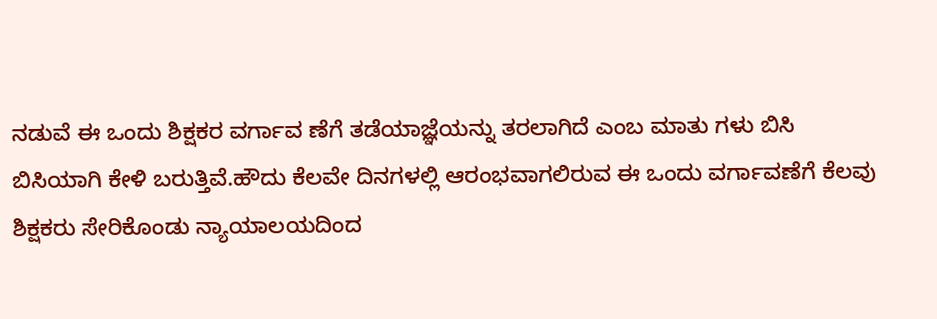ನಡುವೆ ಈ ಒಂದು ಶಿಕ್ಷಕರ ವರ್ಗಾವ ಣೆಗೆ ತಡೆಯಾಜ್ಞೆಯನ್ನು ತರಲಾಗಿದೆ ಎಂಬ ಮಾತು ಗಳು ಬಿಸಿ ಬಿಸಿಯಾಗಿ ಕೇಳಿ ಬರುತ್ತಿವೆ.ಹೌದು ಕೆಲವೇ ದಿನಗಳಲ್ಲಿ ಆರಂಭವಾಗಲಿರುವ ಈ ಒಂದು ವರ್ಗಾವಣೆಗೆ ಕೆಲವು ಶಿಕ್ಷಕರು ಸೇರಿಕೊಂಡು ನ್ಯಾಯಾಲಯದಿಂದ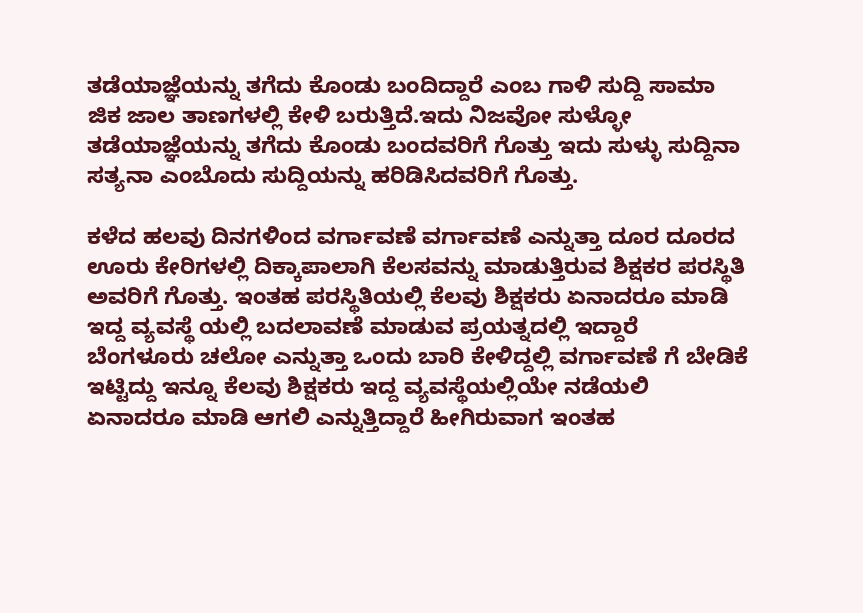ತಡೆಯಾಜ್ಞೆಯನ್ನು ತಗೆದು ಕೊಂಡು ಬಂದಿದ್ದಾರೆ ಎಂಬ ಗಾಳಿ ಸುದ್ದಿ ಸಾಮಾ ಜಿಕ ಜಾಲ ತಾಣಗಳಲ್ಲಿ ಕೇಳಿ ಬರುತ್ತಿದೆ.ಇದು ನಿಜವೋ ಸುಳ್ಳೋ ತಡೆಯಾಜ್ಞೆಯನ್ನು ತಗೆದು ಕೊಂಡು ಬಂದವರಿಗೆ ಗೊತ್ತು ಇದು ಸುಳ್ಳು ಸುದ್ದಿನಾ ಸತ್ಯನಾ ಎಂಬೊದು ಸುದ್ದಿಯನ್ನು ಹರಿಡಿಸಿದವರಿಗೆ ಗೊತ್ತು.

ಕಳೆದ ಹಲವು ದಿನಗಳಿಂದ ವರ್ಗಾವಣೆ ವರ್ಗಾವಣೆ ಎನ್ನುತ್ತಾ ದೂರ ದೂರದ ಊರು ಕೇರಿಗಳಲ್ಲಿ ದಿಕ್ಕಾಪಾಲಾಗಿ ಕೆಲಸವನ್ನು ಮಾಡುತ್ತಿರುವ ಶಿಕ್ಷಕರ ಪರಸ್ಥಿತಿ ಅವರಿಗೆ ಗೊತ್ತು. ಇಂತಹ ಪರಸ್ಥಿತಿಯಲ್ಲಿ ಕೆಲವು ಶಿಕ್ಷಕರು ಏನಾದರೂ ಮಾಡಿ ಇದ್ದ ವ್ಯವಸ್ಥೆ ಯಲ್ಲಿ ಬದಲಾವಣೆ ಮಾಡುವ ಪ್ರಯತ್ನದಲ್ಲಿ ಇದ್ದಾರೆ ಬೆಂಗಳೂರು ಚಲೋ ಎನ್ನುತ್ತಾ ಒಂದು ಬಾರಿ ಕೇಳಿದ್ದಲ್ಲಿ ವರ್ಗಾವಣೆ ಗೆ ಬೇಡಿಕೆ ಇಟ್ಟಿದ್ದು ಇನ್ನೂ ಕೆಲವು ಶಿಕ್ಷಕರು ಇದ್ದ ವ್ಯವಸ್ಥೆಯಲ್ಲಿಯೇ ನಡೆಯಲಿ ಏನಾದರೂ ಮಾಡಿ ಆಗಲಿ ಎನ್ನುತ್ತಿದ್ದಾರೆ ಹೀಗಿರುವಾಗ ಇಂತಹ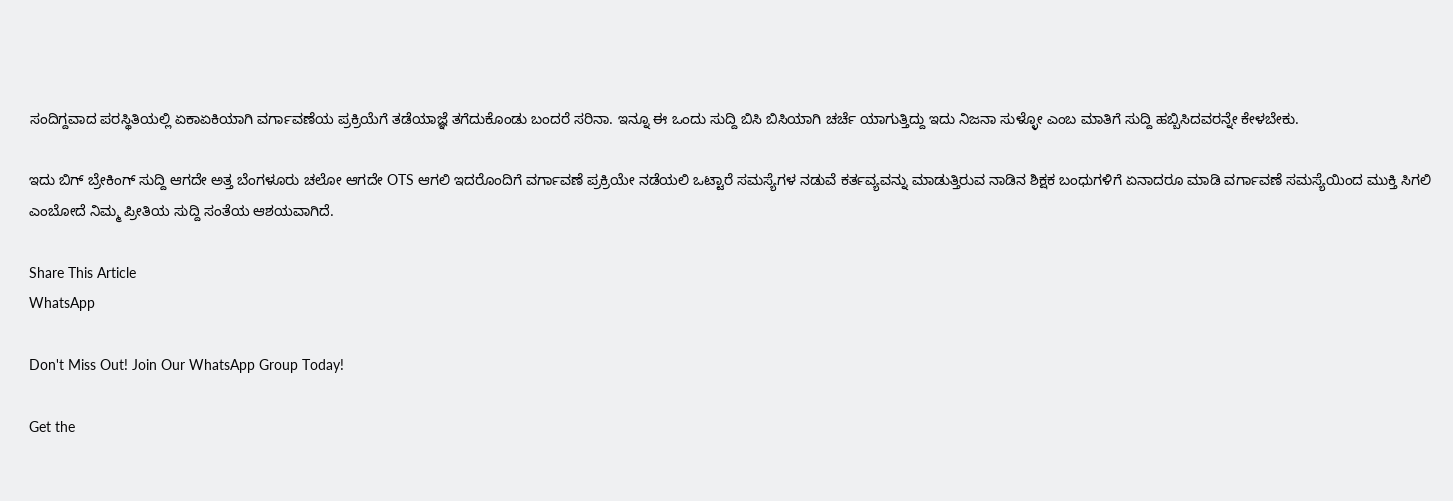ಸಂದಿಗ್ದವಾದ ಪರಸ್ಥಿತಿಯಲ್ಲಿ ಏಕಾಏಕಿಯಾಗಿ ವರ್ಗಾವಣೆಯ ಪ್ರಕ್ರಿಯೆಗೆ ತಡೆಯಾಜ್ಞೆ ತಗೆದುಕೊಂಡು ಬಂದರೆ ಸರಿನಾ. ಇನ್ನೂ ಈ ಒಂದು ಸುದ್ದಿ ಬಿಸಿ ಬಿಸಿಯಾಗಿ ಚರ್ಚೆ ಯಾಗುತ್ತಿದ್ದು ಇದು ನಿಜನಾ ಸುಳ್ಳೋ ಎಂಬ ಮಾತಿಗೆ ಸುದ್ದಿ ಹಬ್ಬಿಸಿದವರನ್ನೇ ಕೇಳಬೇಕು.

ಇದು ಬಿಗ್ ಬ್ರೇಕಿಂಗ್ ಸುದ್ದಿ ಆಗದೇ ಅತ್ತ ಬೆಂಗಳೂರು ಚಲೋ ಆಗದೇ OTS ಆಗಲಿ ಇದರೊಂದಿಗೆ ವರ್ಗಾವಣೆ ಪ್ರಕ್ರಿಯೇ ನಡೆಯಲಿ ಒಟ್ಟಾರೆ ಸಮಸ್ಯೆಗಳ ನಡುವೆ ಕರ್ತವ್ಯವನ್ನು ಮಾಡುತ್ತಿರುವ ನಾಡಿನ ಶಿಕ್ಷಕ ಬಂಧುಗಳಿಗೆ ಏನಾದರೂ ಮಾಡಿ ವರ್ಗಾವಣೆ ಸಮಸ್ಯೆಯಿಂದ ಮುಕ್ತಿ ಸಿಗಲಿ ಎಂಬೋದೆ ನಿಮ್ಮ ಪ್ರೀತಿಯ ಸುದ್ದಿ ಸಂತೆಯ ಆಶಯವಾಗಿದೆ.

Share This Article
WhatsApp

Don't Miss Out! Join Our WhatsApp Group Today!

Get the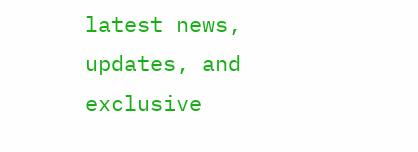latest news, updates, and exclusive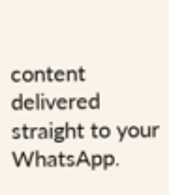content delivered straight to your WhatsApp.